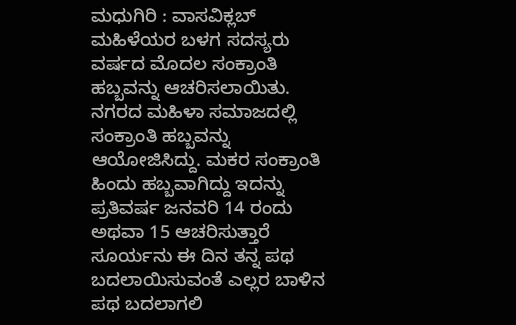ಮಧುಗಿರಿ : ವಾಸವಿಕ್ಲಬ್ ಮಹಿಳೆಯರ ಬಳಗ ಸದಸ್ಯರು ವರ್ಷದ ಮೊದಲ ಸಂಕ್ರಾಂತಿ ಹಬ್ಬವನ್ನು ಆಚರಿಸಲಾಯಿತು.
ನಗರದ ಮಹಿಳಾ ಸಮಾಜದಲ್ಲಿ ಸಂಕ್ರಾಂತಿ ಹಬ್ಬವನ್ನು ಆಯೋಜಿಸಿದ್ದು. ಮಕರ ಸಂಕ್ರಾಂತಿ ಹಿಂದು ಹಬ್ಬವಾಗಿದ್ದು ಇದನ್ನು ಪ್ರತಿವರ್ಷ ಜನವರಿ 14 ರಂದು ಅಥವಾ 15 ಆಚರಿಸುತ್ತಾರೆ
ಸೂರ್ಯನು ಈ ದಿನ ತನ್ನ ಪಥ ಬದಲಾಯಿಸುವಂತೆ ಎಲ್ಲರ ಬಾಳಿನ ಪಥ ಬದಲಾಗಲಿ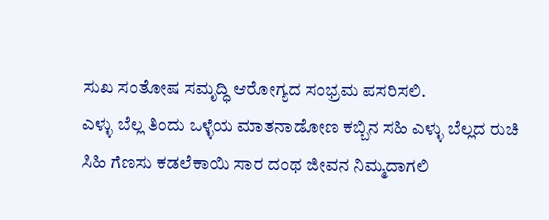ಸುಖ ಸಂತೋಷ ಸಮೃದ್ಧಿ ಆರೋಗ್ಯದ ಸಂಭ್ರಮ ಪಸರಿಸಲಿ.
ಎಳ್ಳು ಬೆಲ್ಲ ತಿಂದು ಒಳ್ಳೆಯ ಮಾತನಾಡೋಣ ಕಬ್ಬಿನ ಸಹಿ ಎಳ್ಳು ಬೆಲ್ಲದ ರುಚಿ ಸಿಹಿ ಗೆಣಸು ಕಡಲೆಕಾಯಿ ಸಾರ ದಂಥ ಜೀವನ ನಿಮ್ಮದಾಗಲಿ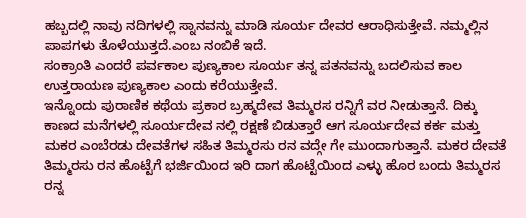ಹಬ್ಬದಲ್ಲಿ ನಾವು ನದಿಗಳಲ್ಲಿ ಸ್ನಾನವನ್ನು ಮಾಡಿ ಸೂರ್ಯ ದೇವರ ಆರಾಧಿಸುತ್ತೇವೆ. ನಮ್ಮಲ್ಲಿನ ಪಾಪಗಳು ತೊಳೆಯುತ್ತದೆ.ಎಂಬ ನಂಬಿಕೆ ಇದೆ.
ಸಂಕ್ರಾಂತಿ ಎಂದರೆ ಪರ್ವಕಾಲ ಪುಣ್ಯಕಾಲ ಸೂರ್ಯ ತನ್ನ ಪತನವನ್ನು ಬದಲಿಸುವ ಕಾಲ ಉತ್ತರಾಯಣ ಪುಣ್ಯಕಾಲ ಎಂದು ಕರೆಯುತ್ತೇವೆ.
ಇನ್ನೊಂದು ಪುರಾಣಿಕ ಕಥೆಯ ಪ್ರಕಾರ ಬ್ರಹ್ಮದೇವ ತಿಮ್ಮರಸ ರನ್ನಿಗೆ ವರ ನೀಡುತ್ತಾನೆ. ದಿಕ್ಕು ಕಾಣದ ಮನೆಗಳಲ್ಲಿ ಸೂರ್ಯದೇವ ನಲ್ಲಿ ರಕ್ಷಣೆ ಬಿಡುತ್ತಾರೆ ಆಗ ಸೂರ್ಯದೇವ ಕರ್ಕ ಮತ್ತು ಮಕರ ಎಂಬೆರಡು ದೇವತೆಗಳ ಸಹಿತ ತಿಮ್ಮರಸು ರನ ವದ್ಗೇ ಗೇ ಮುಂದಾಗುತ್ತಾನೆ. ಮಕರ ದೇವತೆ ತಿಮ್ಮರಸು ರನ ಹೊಟ್ಟೆಗೆ ಭರ್ಜಿಯಿಂದ ಇರಿ ದಾಗ ಹೊಟ್ಟೆಯಿಂದ ಎಳ್ಳು ಹೊರ ಬಂದು ತಿಮ್ಮರಸ ರನ್ನ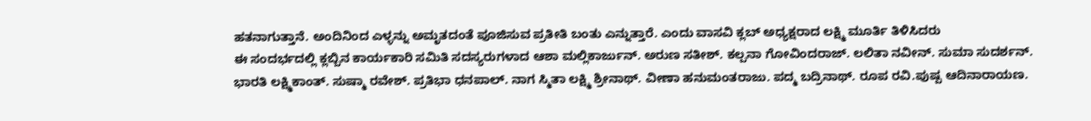ಹತನಾಗುತ್ತಾನೆ. ಅಂದಿನಿಂದ ಎಳ್ಳನ್ನು ಅಮೃತದಂತೆ ಪೂಜಿಸುವ ಪ್ರತೀತಿ ಬಂತು ಎನ್ನುತ್ತಾರೆ. ಎಂದು ವಾಸವಿ ಕ್ಲಬ್ ಅಧ್ಯಕ್ಷರಾದ ಲಕ್ಷ್ಮಿ ಮೂರ್ತಿ ತಿಳಿಸಿದರು
ಈ ಸಂದರ್ಭದಲ್ಲಿ ಕ್ಲಬ್ಬಿನ ಕಾರ್ಯಕಾರಿ ಸಮಿತಿ ಸದಸ್ಯರುಗಳಾದ ಆಶಾ ಮಲ್ಲಿಕಾರ್ಜುನ್. ಅರುಣ ಸತೀಶ್. ಕಲ್ಪನಾ ಗೋವಿಂದರಾಜ್. ಲಲಿತಾ ನವೀನ್. ಸುಮಾ ಸುದರ್ಶನ್. ಭಾರತಿ ಲಕ್ಷ್ಮಿಕಾಂತ್. ಸುಷ್ಮಾ ರವೇಶ್. ಪ್ರತಿಭಾ ಧನಪಾಲ್. ನಾಗ ಸ್ಮಿತಾ ಲಕ್ಷ್ಮಿ ಶ್ರೀನಾಥ್. ವೀಣಾ ಹನುಮಂತರಾಜು. ಪದ್ಮ ಬದ್ರಿನಾಥ್. ರೂಪ ರವಿ.ಪುಷ್ಪ ಆದಿನಾರಾಯಣ.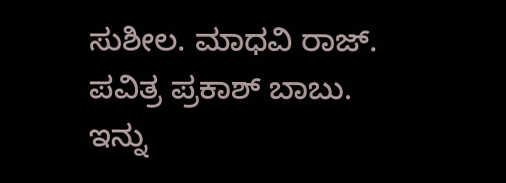ಸುಶೀಲ. ಮಾಧವಿ ರಾಜ್. ಪವಿತ್ರ ಪ್ರಕಾಶ್ ಬಾಬು. ಇನ್ನು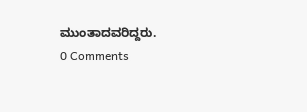ಮುಂತಾದವರಿದ್ದರು.
0 Comments